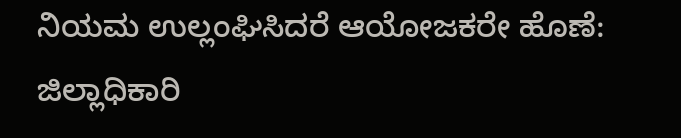ನಿಯಮ ಉಲ್ಲಂಘಿಸಿದರೆ ಆಯೋಜಕರೇ ಹೊಣೆ: ಜಿಲ್ಲಾಧಿಕಾರಿ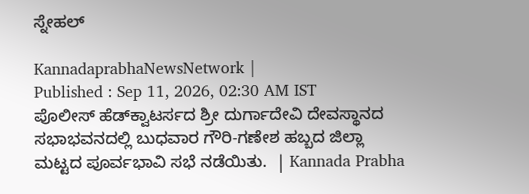ಸ್ನೇಹಲ್‌

KannadaprabhaNewsNetwork |
Published : Sep 11, 2026, 02:30 AM IST
ಪೊಲೀಸ್ ಹೆಡ್‌ಕ್ವಾಟರ್ಸದ ಶ್ರೀ ದುರ್ಗಾದೇವಿ ದೇವಸ್ಥಾನದ ಸಭಾಭವನದಲ್ಲಿ ಬುಧವಾರ ಗೌರಿ-ಗಣೇಶ ಹಬ್ಬದ ಜಿಲ್ಲಾ ಮಟ್ಟದ ಪೂರ್ವಭಾವಿ ಸಭೆ ನಡೆಯಿತು.  | Kannada Prabha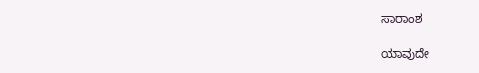ಸಾರಾಂಶ

ಯಾವುದೇ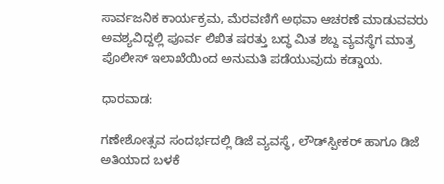ಸಾರ್ವಜನಿಕ ಕಾರ್ಯಕ್ರಮ, ಮೆರವಣಿಗೆ ಅಥವಾ ಆಚರಣೆ ಮಾಡುವವರು ಅವಶ್ಯವಿದ್ದಲ್ಲಿ ಪೂರ್ವ ಲಿಖಿತ ಷರತ್ತು ಬದ್ಧ ಮಿತ ಶಬ್ದ ವ್ಯವಸ್ಥೆಗ ಮಾತ್ರ ಪೊಲೀಸ್ ಇಲಾಖೆಯಿಂದ ಅನುಮತಿ ಪಡೆಯುವುದು ಕಡ್ಡಾಯ.

ಧಾರವಾಡ:

ಗಣೇಶೋತ್ಸವ ಸಂದರ್ಭದಲ್ಲಿ ಡಿಜೆ ವ್ಯವಸ್ಥೆ, ಲೌಡ್‌ಸ್ಪೀಕರ್‌ ಹಾಗೂ ಡಿಜೆ ಅತಿಯಾದ ಬಳಕೆ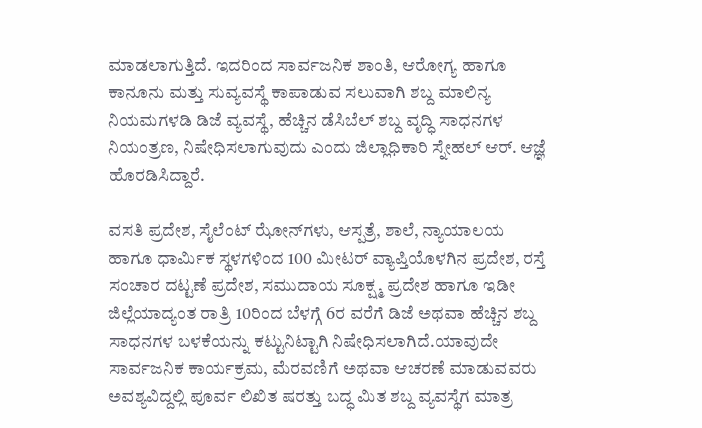ಮಾಡಲಾಗುತ್ತಿದೆ. ಇದರಿಂದ ಸಾರ್ವಜನಿಕ ಶಾಂತಿ, ಆರೋಗ್ಯ ಹಾಗೂ ಕಾನೂನು ಮತ್ತು ಸುವ್ಯವಸ್ಥೆ ಕಾಪಾಡುವ ಸಲುವಾಗಿ ಶಬ್ದ ಮಾಲಿನ್ಯ ನಿಯಮಗಳಡಿ ಡಿಜೆ ವ್ಯವಸ್ಥೆ, ಹೆಚ್ಚಿನ ಡೆಸಿಬೆಲ್ ಶಬ್ದ ವೃದ್ಧಿ ಸಾಧನಗಳ ನಿಯಂತ್ರಣ, ನಿಷೇಧಿಸಲಾಗುವುದು ಎಂದು ಜಿಲ್ಲಾಧಿಕಾರಿ ಸ್ನೇಹಲ್ ಆರ್. ಆಜ್ಞೆ ಹೊರಡಿಸಿದ್ದಾರೆ.

ವಸತಿ ಪ್ರದೇಶ, ಸೈಲೆಂಟ್ ಝೋನ್‌ಗಳು, ಆಸ್ಪತ್ರೆ, ಶಾಲೆ, ನ್ಯಾಯಾಲಯ ಹಾಗೂ ಧಾರ್ಮಿಕ ಸ್ಥಳಗಳಿಂದ 100 ಮೀಟರ್ ವ್ಯಾಪ್ತಿಯೊಳಗಿನ ಪ್ರದೇಶ, ರಸ್ತೆ ಸಂಚಾರ ದಟ್ಟಣೆ ಪ್ರದೇಶ, ಸಮುದಾಯ ಸೂಕ್ಷ್ಮ ಪ್ರದೇಶ ಹಾಗೂ ಇಡೀ ಜಿಲ್ಲೆಯಾದ್ಯಂತ ರಾತ್ರಿ 10ರಿಂದ ಬೆಳಗ್ಗೆ 6ರ ವರೆಗೆ ಡಿಜೆ ಅಥವಾ ಹೆಚ್ಚಿನ ಶಬ್ದ ಸಾಧನಗಳ ಬಳಕೆಯನ್ನು ಕಟ್ಟುನಿಟ್ಟಾಗಿ ನಿಷೇಧಿಸಲಾಗಿದೆ.ಯಾವುದೇ ಸಾರ್ವಜನಿಕ ಕಾರ್ಯಕ್ರಮ, ಮೆರವಣಿಗೆ ಅಥವಾ ಆಚರಣೆ ಮಾಡುವವರು ಅವಶ್ಯವಿದ್ದಲ್ಲಿ ಪೂರ್ವ ಲಿಖಿತ ಷರತ್ತು ಬದ್ಧ ಮಿತ ಶಬ್ದ ವ್ಯವಸ್ಥೆಗ ಮಾತ್ರ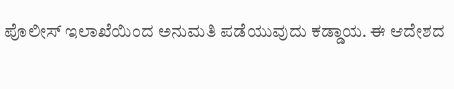ಪೊಲೀಸ್ ಇಲಾಖೆಯಿಂದ ಅನುಮತಿ ಪಡೆಯುವುದು ಕಡ್ಡಾಯ. ಈ ಆದೇಶದ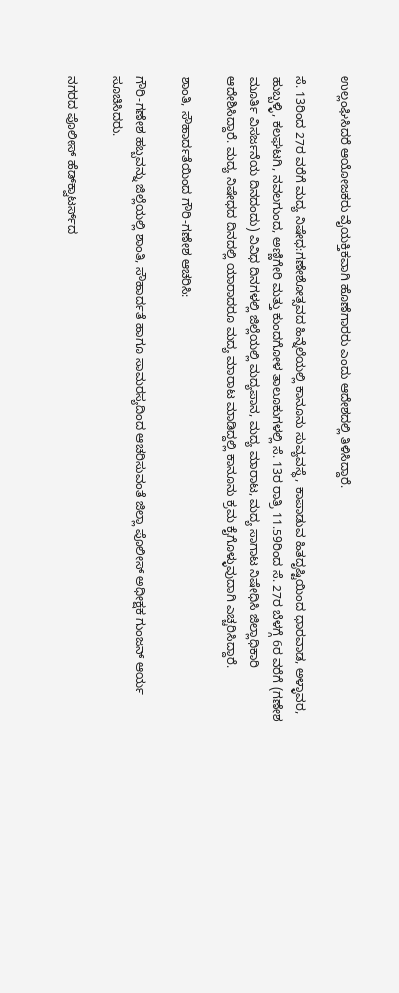ಉಲ್ಲಂಘಿಸಿದರೆ ಆಯೋಜಕರು ವೈಯಕ್ತಿಕವಾಗಿ ಹೊಣೆಗಾರರು ಎಂದು ಆದೇಶದಲ್ಲಿ ತಿಳಿಸಿದ್ದಾರೆ.

ಸೆ. 13ರಿಂದ 27ರ ವರೆಗೆ ಮದ್ಯ ನಿಷೇಧ:ಗಣೇಶೋತ್ಸವದ ಹಿನ್ನೆಲೆಯಲ್ಲಿ ಕಾನೂನು ಸುವ್ಯವಸ್ಥೆ, ಕಾಪಾಡುವ ಹಿತದೃಷ್ಟಿಯಿಂದ ಧಾರವಾಡ, ಅಳ್ಳಾವರ, ಹುಬ್ಬಳ್ಳಿ, ಕಲಘಟಗಿ, ನವಲಗುಂದ, ಅಣ್ಣಿಗೇರಿ ಮತ್ತು ಕುಂದಗೋಳ ತಾಲೂಕುಗಳಲ್ಲಿ ಸೆ. 13ರ ರಾತ್ರಿ 11.59ರಿಂದ ಸೆ. 27ರ ಬೆಳಗ್ಗೆ 6ರ ವರೆಗೆ (ಗಣೇಶ ಮೂರ್ತಿ ವಿಸರ್ಜನೆಯ ದಿನದಂದು) ವಿವಿಧ ದಿನಗಳಲ್ಲಿ ಜಿಲ್ಲೆಯಲ್ಲಿ ಮದ್ಯಪಾನ, ಮದ್ಯ ಮಾರಾಟ, ಮದ್ಯ ಸಾಗಾಟ ನಿಷೇಧಿಸಿ ಜಿಲ್ಲಾಧಿಕಾರಿ ಆದೇಶಿಸಿದ್ದಾರೆ. ಮದ್ಯ ನಿಷೇಧದ ದಿನದಲ್ಲಿ ಯಾರಾದರೂ ಮದ್ಯ ಮಾರಾಟ ಮಾಡಿದ್ದಲ್ಲಿ ಕಾನೂನು ಕ್ರಮ ಕೈಗೊಳ್ಳುವುದಾಗಿ ಎಚ್ಚರಿಸಿದ್ದಾರೆ.

ಶಾಂತಿ, ಸೌಹಾರ್ದತೆಯಿಂದ ಗೌರಿ-ಗಣೇಶ ಆಚರಿಸಿ:

ಗೌರಿ-ಗಣೇಶ ಹಬ್ಬವನ್ನು ಜಿಲ್ಲೆಯಲ್ಲಿ ಶಾಂತಿ, ಸೌಹಾರ್ದತೆ ಹಾಗೂ ಸಾಮರಸ್ಯದಿಂದ ಆಚರಿಸುವಂತೆ ಜಿಲ್ಲಾ ಪೊಲೀಸ್ ಅಧೀಕ್ಷಕ ಗುಂಜನ್ ಆರ್ಯ ಸೂಚಿಸಿದರು.

ನಗರದ ಪೊಲೀಸ್ ಹೆಡ್‌ಕ್ವಾಟರ್ಸ್‌ದ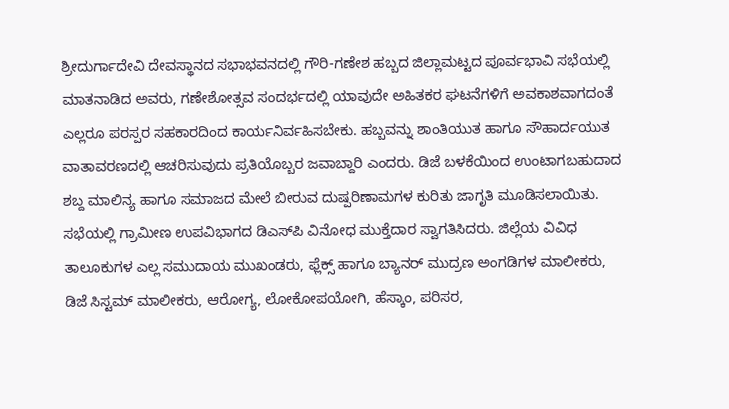ಶ್ರೀದುರ್ಗಾದೇವಿ ದೇವಸ್ಥಾನದ ಸಭಾಭವನದಲ್ಲಿ ಗೌರಿ-ಗಣೇಶ ಹಬ್ಬದ ಜಿಲ್ಲಾಮಟ್ಟದ ಪೂರ್ವಭಾವಿ ಸಭೆಯಲ್ಲಿ ಮಾತನಾಡಿದ ಅವರು, ಗಣೇಶೋತ್ಸವ ಸಂದರ್ಭದಲ್ಲಿ ಯಾವುದೇ ಅಹಿತಕರ ಘಟನೆಗಳಿಗೆ ಅವಕಾಶವಾಗದಂತೆ ಎಲ್ಲರೂ ಪರಸ್ಪರ ಸಹಕಾರದಿಂದ ಕಾರ್ಯನಿರ್ವಹಿಸಬೇಕು. ಹಬ್ಬವನ್ನು ಶಾಂತಿಯುತ ಹಾಗೂ ಸೌಹಾರ್ದಯುತ ವಾತಾವರಣದಲ್ಲಿ ಆಚರಿಸುವುದು ಪ್ರತಿಯೊಬ್ಬರ ಜವಾಬ್ದಾರಿ ಎಂದರು. ಡಿಜೆ ಬಳಕೆಯಿಂದ ಉಂಟಾಗಬಹುದಾದ ಶಬ್ದ ಮಾಲಿನ್ಯ ಹಾಗೂ ಸಮಾಜದ ಮೇಲೆ ಬೀರುವ ದುಷ್ಪರಿಣಾಮಗಳ ಕುರಿತು ಜಾಗೃತಿ ಮೂಡಿಸಲಾಯಿತು. ಸಭೆಯಲ್ಲಿ ಗ್ರಾಮೀಣ ಉಪವಿಭಾಗದ ಡಿಎಸ್‌ಪಿ ವಿನೋಧ ಮುಕ್ತೆದಾರ ಸ್ವಾಗತಿಸಿದರು. ಜಿಲ್ಲೆಯ ವಿವಿಧ ತಾಲೂಕುಗಳ ಎಲ್ಲ ಸಮುದಾಯ ಮುಖಂಡರು, ಫ್ಲೆಕ್ಸ್ ಹಾಗೂ ಬ್ಯಾನರ್ ಮುದ್ರಣ ಅಂಗಡಿಗಳ ಮಾಲೀಕರು, ಡಿಜೆ ಸಿಸ್ಟಮ್ ಮಾಲೀಕರು, ಆರೋಗ್ಯ, ಲೋಕೋಪಯೋಗಿ, ಹೆಸ್ಕಾಂ, ಪರಿಸರ,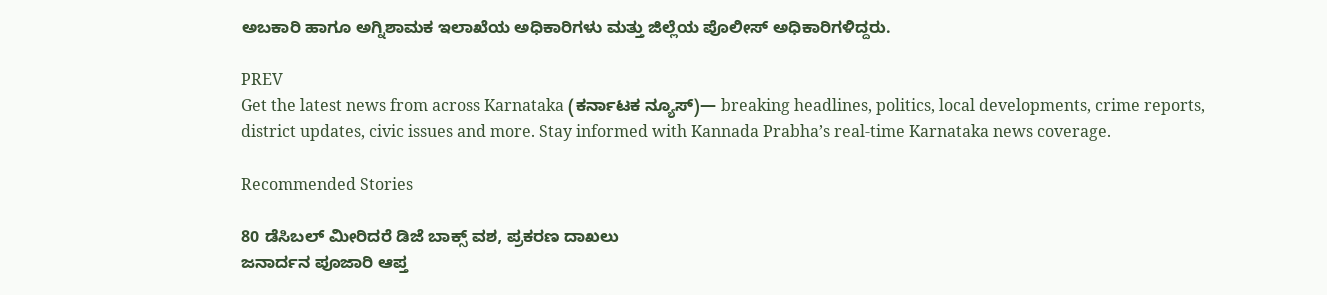ಅಬಕಾರಿ ಹಾಗೂ ಅಗ್ನಿಶಾಮಕ ಇಲಾಖೆಯ ಅಧಿಕಾರಿಗಳು ಮತ್ತು ಜಿಲ್ಲೆಯ ಪೊಲೀಸ್ ಅಧಿಕಾರಿಗಳಿದ್ದರು.

PREV
Get the latest news from across Karnataka (ಕರ್ನಾಟಕ ನ್ಯೂಸ್)— breaking headlines, politics, local developments, crime reports, district updates, civic issues and more. Stay informed with Kannada Prabha’s real‑time Karnataka news coverage.

Recommended Stories

80 ಡೆಸಿಬಲ್‌ ಮೀರಿದರೆ ಡಿಜೆ ಬಾಕ್ಸ್‌ ವಶ, ಪ್ರಕರಣ ದಾಖಲು
ಜನಾರ್ದನ ಪೂಜಾರಿ ಆಪ್ತ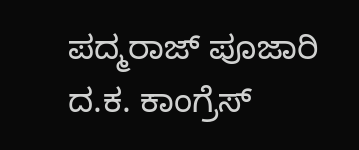ಪದ್ಮರಾಜ್‌ ಪೂಜಾರಿ ದ.ಕ. ಕಾಂಗ್ರೆಸ್‌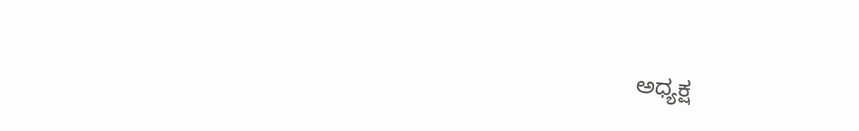ಅಧ್ಯಕ್ಷ